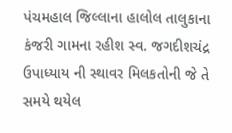પંચમહાલ જિલ્લાના હાલોલ તાલુકાના કંજરી ગામના રહીશ સ્વ. જગદીશચંદ્ર ઉપાધ્યાય ની સ્થાવર મિલકતોની જે તે સમયે થયેલ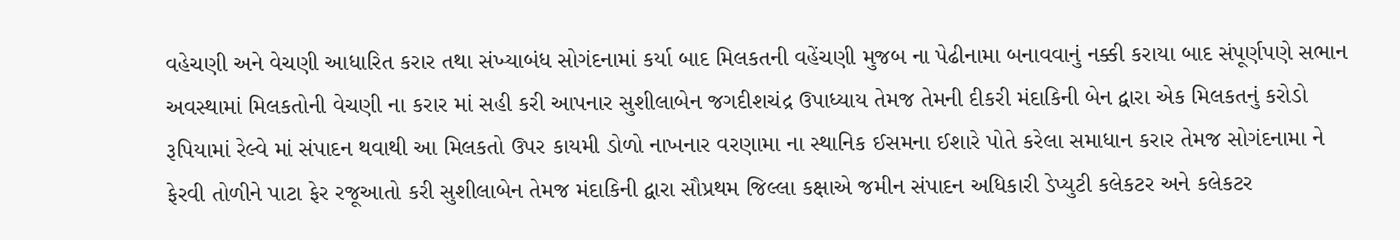વહેચણી અને વેચણી આધારિત કરાર તથા સંખ્યાબંધ સોગંદનામાં કર્યા બાદ મિલકતની વહેંચણી મુજબ ના પેઢીનામા બનાવવાનું નક્કી કરાયા બાદ સંપૂર્ણપણે સભાન અવસ્થામાં મિલકતોની વેચણી ના કરાર માં સહી કરી આપનાર સુશીલાબેન જગદીશચંદ્ર ઉપાધ્યાય તેમજ તેમની દીકરી મંદાકિની બેન દ્વારા એક મિલકતનું કરોડો રૂપિયામાં રેલ્વે માં સંપાદન થવાથી આ મિલકતો ઉપર કાયમી ડોળો નાખનાર વરણામા ના સ્થાનિક ઈસમના ઈશારે પોતે કરેલા સમાધાન કરાર તેમજ સોગંદનામા ને ફેરવી તોળીને પાટા ફેર રજૂઆતો કરી સુશીલાબેન તેમજ મંદાકિની દ્વારા સૌપ્રથમ જિલ્લા કક્ષાએ જમીન સંપાદન અધિકારી ડેપ્યુટી કલેકટર અને કલેકટર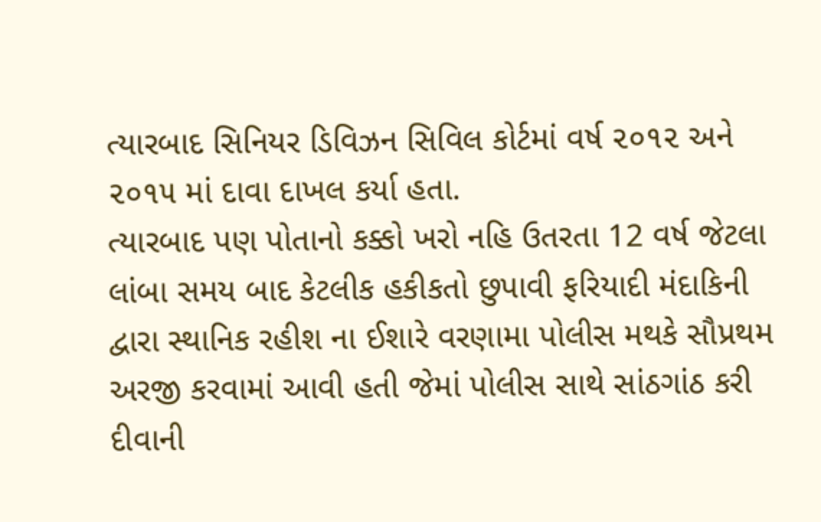ત્યારબાદ સિનિયર ડિવિઝન સિવિલ કોર્ટમાં વર્ષ ૨૦૧૨ અને ૨૦૧૫ માં દાવા દાખલ કર્યા હતા.
ત્યારબાદ પણ પોતાનો કક્કો ખરો નહિ ઉતરતા 12 વર્ષ જેટલા લાંબા સમય બાદ કેટલીક હકીકતો છુપાવી ફરિયાદી મંદાકિની દ્વારા સ્થાનિક રહીશ ના ઈશારે વરણામા પોલીસ મથકે સૌપ્રથમ અરજી કરવામાં આવી હતી જેમાં પોલીસ સાથે સાંઠગાંઠ કરી દીવાની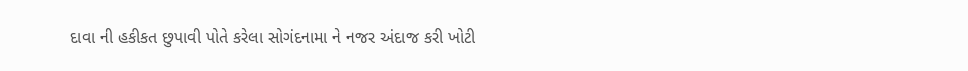દાવા ની હકીકત છુપાવી પોતે કરેલા સોગંદનામા ને નજર અંદાજ કરી ખોટી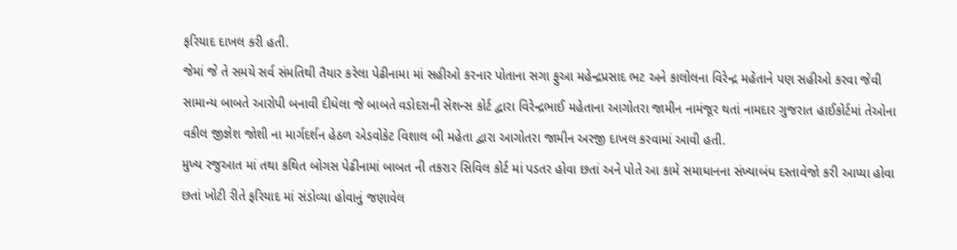ફરિયાદ દાખલ કરી હતી.
જેમાં જે તે સમયે સર્વ સંમતિથી તૈયાર કરેલા પેઢીનામા માં સહીઓ કરનાર પોતાના સગા ફુઆ મહેન્દ્રપ્રસાદ ભટ અને કાલોલના વિરેન્દ્ર મહેતાને પણ સહીઓ કરવા જેવી સામાન્ય બાબતે આરોપી બનાવી દીધેલા જે બાબતે વડોદરાની સેશન્સ કોર્ટ દ્વારા વિરેન્દ્રભાઈ મહેતાના આગોતરા જામીન નામંજૂર થતાં નામદાર ગુજરાત હાઈકોર્ટમાં તેઓના વકીલ જીજ્ઞેશ જોશી ના માર્ગદર્શન હેઠળ એડવોકેટ વિશાલ બી મહેતા દ્વારા આગોતરા જામીન અરજી દાખલ કરવામાં આવી હતી.
મુખ્ય રજુઆત માં તથા કથિત બોગસ પેઢીનામાં બાબત ની તકરાર સિવિલ કોર્ટ માં પડતર હોવા છતાં અને પોતે આ કામે સમાધાનના સંખ્યાબંધ દસ્તાવેજો કરી આપ્યા હોવા છતાં ખોટી રીતે ફરિયાદ માં સંડોવ્યા હોવાનું જણાવેલ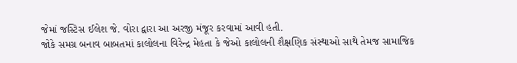જેમાં જસ્ટિસ ઈલેશ જે. વોરા દ્વારા આ અરજી મંજૂર કરવામાં આવી હતી.
જોકે સમગ્ર બનાવ બાબતમાં કાલોલના વિરેન્દ્ર મેહતા કે જેઓ કાલોલની શૈક્ષણિક સંસ્થાઓ સાથે તેમજ સામાજિક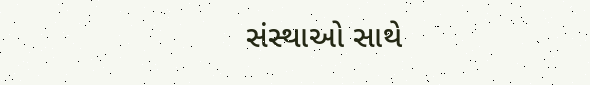સંસ્થાઓ સાથે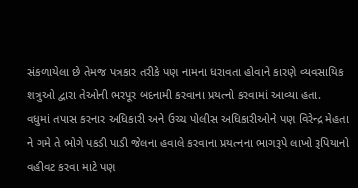સંકળાયેલા છે તેમજ પત્રકાર તરીકે પણ નામના ધરાવતા હોવાને કારણે વ્યવસાયિક શત્રુઓ દ્વારા તેઓની ભરપૂર બદનામી કરવાના પ્રયત્નો કરવામાં આવ્યા હતા.
વધુમાં તપાસ કરનાર અધિકારી અને ઉચ્ચ પોલીસ અધિકારીઓને પણ વિરેન્દ્ર મેહતા ને ગમે તે ભોગે પકડી પાડી જેલના હવાલે કરવાના પ્રયત્નના ભાગરૂપે લાખો રૂપિયાનો વહીવટ કરવા માટે પણ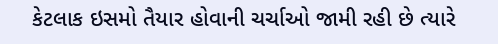કેટલાક ઇસમો તૈયાર હોવાની ચર્ચાઓ જામી રહી છે ત્યારે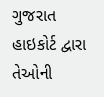ગુજરાત હાઇકોર્ટ દ્વારા તેઓની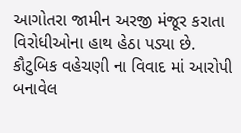આગોતરા જામીન અરજી મંજૂર કરાતા વિરોધીઓના હાથ હેઠા પડ્યા છે.
કૌટુબિક વહેચણી ના વિવાદ માં આરોપી બનાવેલ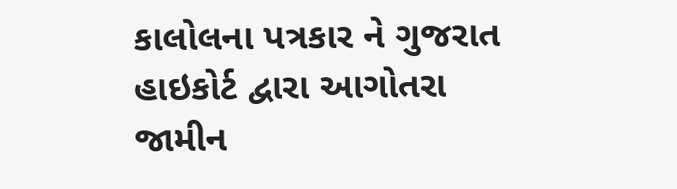કાલોલના પત્રકાર ને ગુજરાત હાઇકોર્ટ દ્વારા આગોતરા જામીન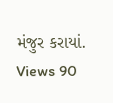મંજુર કરાયાં.
Views 90